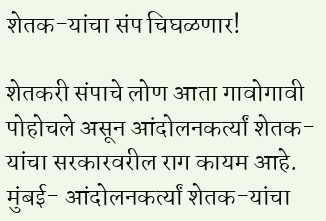शेतक-यांचा संप चिघळणार!

शेतकरी संपाचे लोण आता गावोगावी पोहोचले असून आंदोलनकर्त्यां शेतक-यांचा सरकारवरील राग कायम आहे. मुंबई- आंदोलनकर्त्यां शेतक-यांचा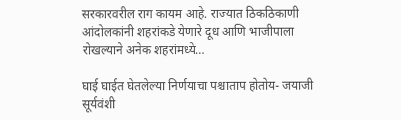सरकारवरील राग कायम आहे. राज्यात ठिकठिकाणी आंदोलकांनी शहरांकडे येणारे दूध आणि भाजीपाला रोखल्याने अनेक शहरांमध्ये…

घाई घाईत घेतलेल्या निर्णयाचा पश्चाताप होतोय- जयाजी सूर्यवंशी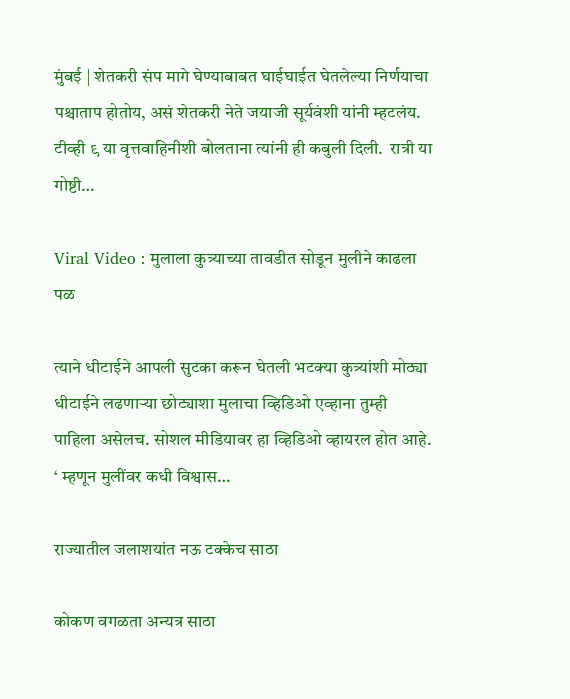मुंबई | शेतकरी संप मागे घेण्याबाबत घाईघाईत घेतलेल्या निर्णयाचा पश्चाताप होतोय, असं शेतकरी नेते जयाजी सूर्यवंशी यांनी म्हटलंय. टीव्ही ९ या वृत्तवाहिनीशी बोलताना त्यांनी ही कबुली दिली.  रात्री या गोष्टी…

Viral Video : मुलाला कुत्र्याच्या तावडीत सोडून मुलीने काढला पळ

त्याने धीटाईने आपली सुटका करून घेतली भटक्या कुत्र्यांशी मोठ्या धीटाईने लढणाऱ्या छोट्याशा मुलाचा व्हिडिओ एव्हाना तुम्ही पाहिला असेलच. सोशल मीडियावर हा व्हिडिओ व्हायरल होत आहे. ‘ म्हणून मुलींवर कधी विश्वास…

राज्यातील जलाशयांत नऊ टक्केच साठा

कोकण वगळता अन्यत्र साठा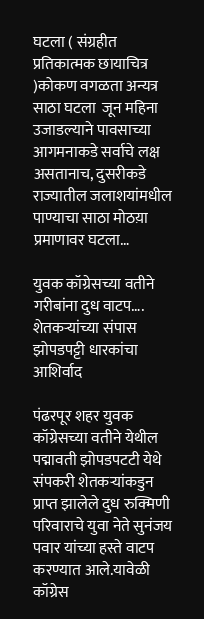घटला ( संग्रहीत प्रतिकात्मक छायाचित्र )कोकण वगळता अन्यत्र साठा घटला  जून महिना उजाडल्याने पावसाच्या आगमनाकडे सर्वाचे लक्ष असतानाच, दुसरीकडे राज्यातील जलाशयांमधील पाण्याचा साठा मोठय़ा प्रमाणावर घटला…

युवक कॉग्रेसच्या वतीने गरीबांना दुध वाटप…. शेतकर्‍यांच्या संपास झोपडपट्टी धारकांचा आशिर्वाद

पंढरपूर शहर युवक कॉग्रेसच्या वतीने येथील पद्मावती झोपडपटटी येथे संपकरी शेतकर्‍यांकडुन प्राप्त झालेले दुध रुक्मिणी परिवाराचे युवा नेते सुनंजय पवार यांच्या हस्ते वाटप करण्यात आले.यावेळी कॉग्रेस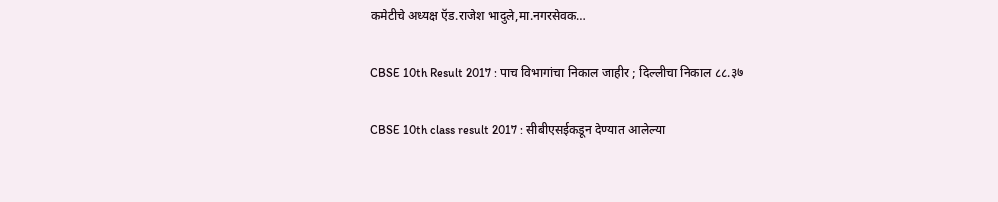कमेटीचे अध्यक्ष ऍड.राजेश भादुले,मा.नगरसेवक…

CBSE 10th Result 2017 : पाच विभागांचा निकाल जाहीर ; दिल्लीचा निकाल ८८.३७

CBSE 10th class result 2017 : सीबीएसईकडून देण्यात आलेल्या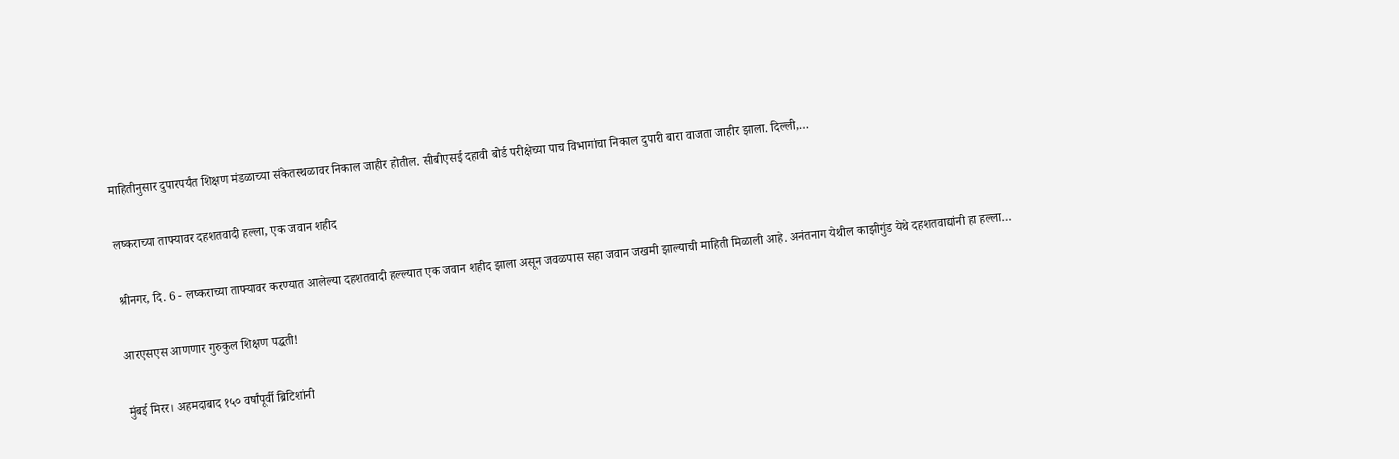माहितीनुसार दुपारपर्यंत शिक्षण मंडळाच्या संकेतस्थळावर निकाल जाहीर होतील. सीबीएसई दहावी बोर्ड परीक्षेच्या पाच विभागांचा निकाल दुपारी बारा वाजता जाहीर झाला. दिल्ली,…

लष्कराच्या ताफ्यावर दहशतवादी हल्ला, एक जवान शहीद

श्रीनगर, दि. 6 - लष्कराच्या ताफ्यावर करण्यात आलेल्या दहशतवादी हल्ल्यात एक जवान शहीद झाला असून जवळपास सहा जवान जखमी झाल्याची माहिती मिळाली आहे. अनंतनाग येथील काझीगुंड येथे दहशतवाद्यांनी हा हल्ला…

आरएसएस आणणार गुरुकुल शिक्षण पद्धती!

मुंबई मिरर। अहमदाबाद १५० वर्षांपूर्वी ब्रिटिशांनी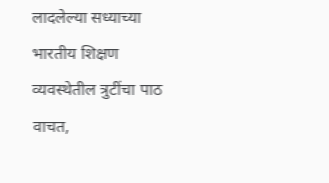लादलेल्या सध्याच्या भारतीय शिक्षण व्यवस्थेतील त्रुटींचा पाठ वाचत,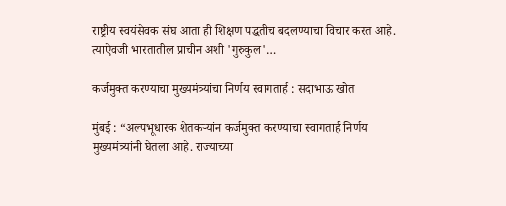राष्ट्रीय स्वयंसेवक संघ आता ही शिक्षण पद्धतीच बदलण्याचा विचार करत आहे. त्याऐवजी भारतातील प्राचीन अशी 'गुरुकुल'…

कर्जमुक्त करण्याचा मुख्यमंत्र्यांचा निर्णय स्वागतार्ह : सदाभाऊ खोत

मुंबई : “अल्पभूधारक शेतकऱ्यांन कर्जमुक्त करण्याचा स्वागतार्ह निर्णय मुख्यमंत्र्यांनी घेतला आहे. राज्याच्या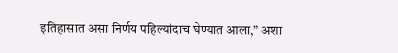इतिहासात असा निर्णय पहिल्यांदाच घेण्यात आला,” अशा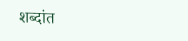शब्दांत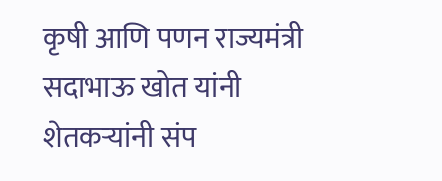कृषी आणि पणन राज्यमंत्री सदाभाऊ खोत यांनी शेतकऱ्यांनी संप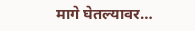मागे घेतल्यावर…